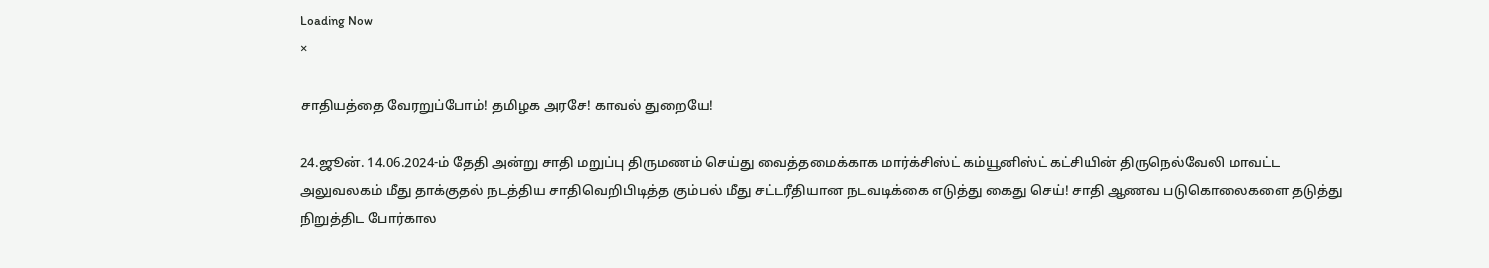Loading Now
×

சாதியத்தை வேரறுப்போம்! தமிழக அரசே! காவல் துறையே!

24.ஜூன். 14.06.2024-ம் தேதி அன்று சாதி மறுப்பு திருமணம் செய்து வைத்தமைக்காக மார்க்சிஸ்ட் கம்யூனிஸ்ட் கட்சியின் திருநெல்வேலி மாவட்ட அலுவலகம் மீது தாக்குதல் நடத்திய சாதிவெறிபிடித்த கும்பல் மீது சட்டரீதியான நடவடிக்கை எடுத்து கைது செய்! சாதி ஆணவ படுகொலைகளை தடுத்து நிறுத்திட போர்கால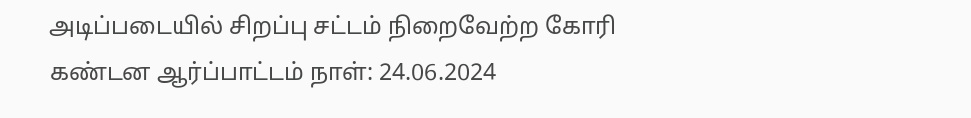அடிப்படையில் சிறப்பு சட்டம் நிறைவேற்ற கோரி கண்டன ஆர்ப்பாட்டம் நாள்: 24.06.2024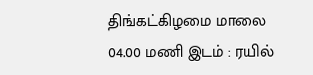திங்கட்கிழமை மாலை 04.00 மணி இடம் : ரயில்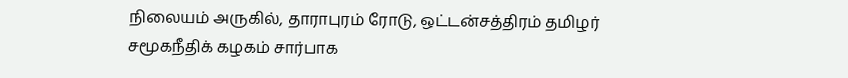நிலையம் அருகில், தாராபுரம் ரோடு, ஒட்டன்சத்திரம் தமிழர் சமூகநீதிக் கழகம் சார்பாக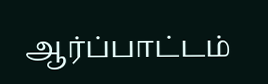ஆர்ப்பாட்டம்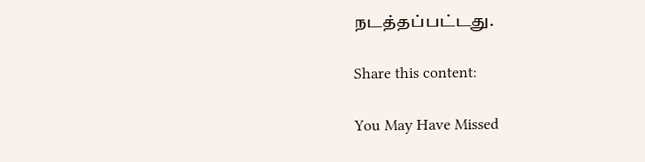நடத்தப்பட்டது.

Share this content:

You May Have Missed